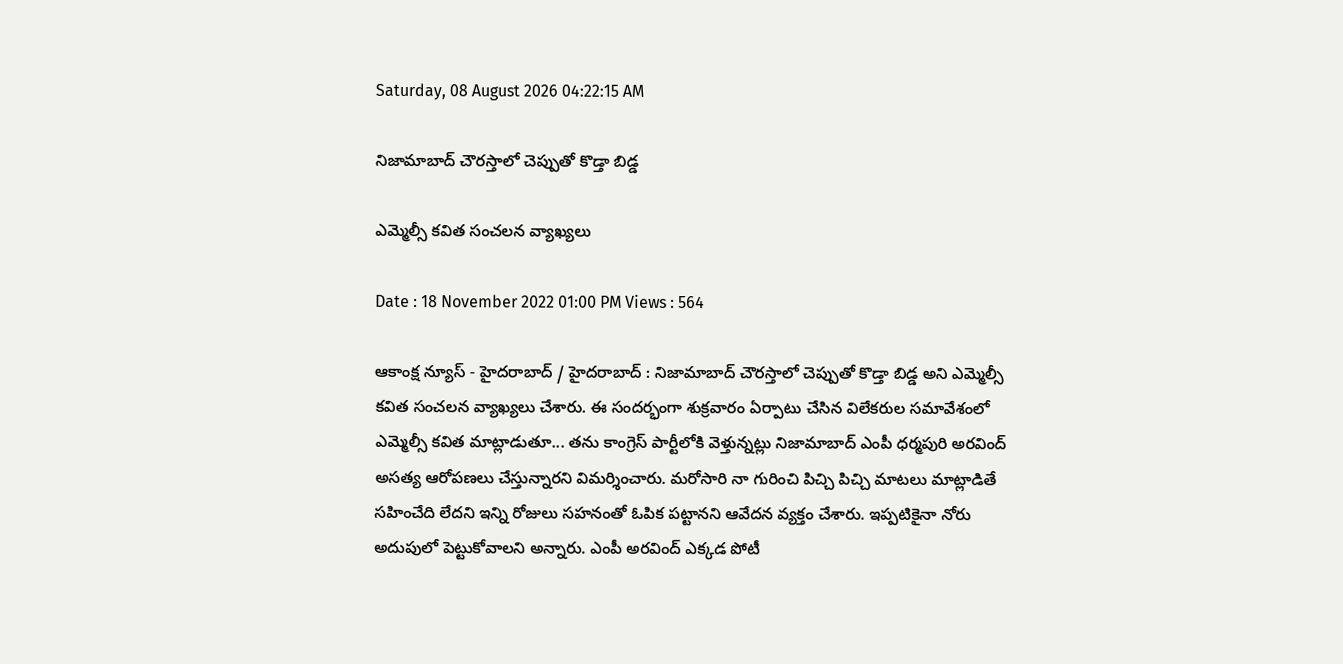Saturday, 08 August 2026 04:22:15 AM

నిజామాబాద్ చౌరస్తాలో చెప్పుతో కొడ్తా బిడ్డ

ఎమ్మెల్సీ కవిత సంచలన వ్యాఖ్యలు

Date : 18 November 2022 01:00 PM Views : 564

ఆకాంక్ష న్యూస్ - హైదరాబాద్ / హైదరాబాద్ : నిజామాబాద్ చౌరస్తాలో చెప్పుతో కొడ్తా బిడ్డ అని ఎమ్మెల్సీ కవిత సంచలన వ్యాఖ్యలు చేశారు. ఈ సందర్భంగా శుక్రవారం ఏర్పాటు చేసిన విలేకరుల సమావేశంలో ఎమ్మెల్సీ కవిత మాట్లాడుతూ... తను కాంగ్రెస్ పార్టీలోకి వెళ్తున్నట్లు నిజామాబాద్ ఎంపీ ధర్మపురి అరవింద్ అసత్య ఆరోపణలు చేస్తున్నారని విమర్శించారు. మరోసారి నా గురించి పిచ్చి పిచ్చి మాటలు మాట్లాడితే సహించేది లేదని ఇన్ని రోజులు సహనంతో ఓపిక పట్టానని ఆవేదన వ్యక్తం చేశారు. ఇప్పటికైనా నోరు అదుపులో పెట్టుకోవాలని అన్నారు. ఎంపీ అరవింద్ ఎక్కడ పోటీ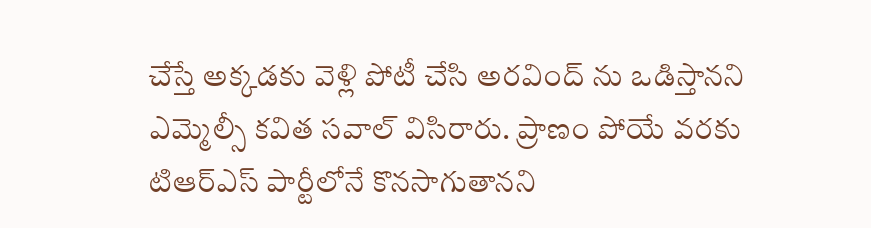చేస్తే అక్కడకు వెళ్లి పోటీ చేసి అరవింద్ ను ఒడిస్తానని ఎమ్మెల్సీ కవిత సవాల్ విసిరారు. ప్రాణం పోయే వరకు టిఆర్ఎస్ పార్టీలోనే కొనసాగుతానని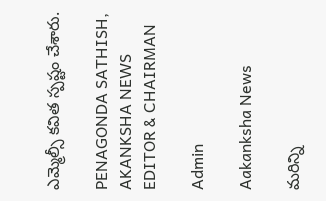ఎమ్మెల్సీ కవిత స్పష్టం చేశారు.

PENAGONDA SATHISH, AKANKSHA NEWS EDITOR & CHAIRMAN

Admin

Aakanksha News

మరిన్ని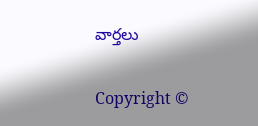వార్తలు

Copyright ©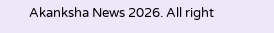Akanksha News 2026. All right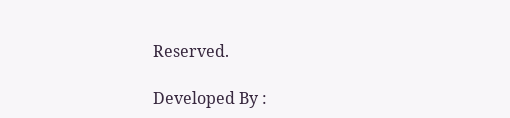Reserved.

Developed By :